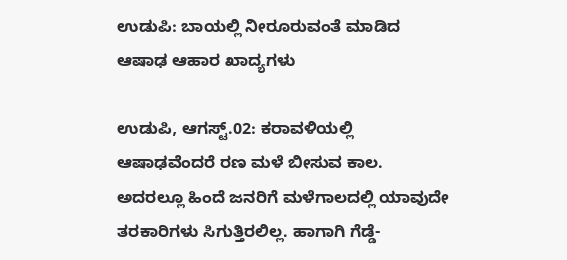ಉಡುಪಿ: ಬಾಯಲ್ಲಿ ನೀರೂರುವಂತೆ ಮಾಡಿದ ಆಷಾಢ ಆಹಾರ ಖಾದ್ಯಗಳು

ಉಡುಪಿ, ಆಗಸ್ಟ್.02: ಕರಾವಳಿಯಲ್ಲಿ ಆಷಾಢವೆಂದರೆ ರಣ ಮಳೆ ಬೀಸುವ ಕಾಲ. ಅದರಲ್ಲೂ ಹಿಂದೆ ಜನರಿಗೆ ಮಳೆಗಾಲದಲ್ಲಿ ಯಾವುದೇ ತರಕಾರಿಗಳು ಸಿಗುತ್ತಿರಲಿಲ್ಲ. ಹಾಗಾಗಿ ಗೆಡ್ಡೆ-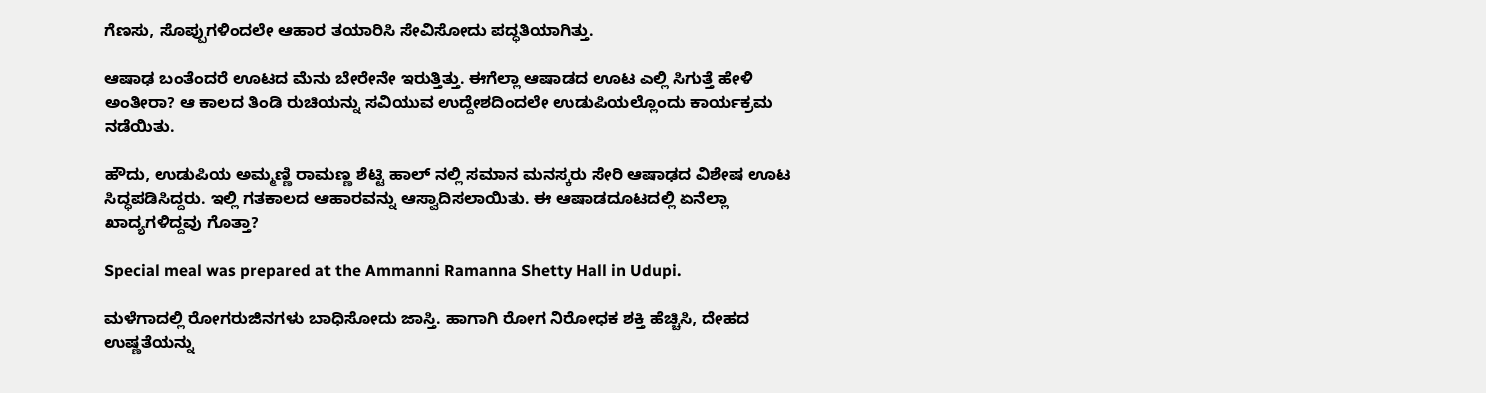ಗೆಣಸು, ಸೊಪ್ಪುಗಳಿಂದಲೇ ಆಹಾರ ತಯಾರಿಸಿ ಸೇವಿಸೋದು ಪದ್ಧತಿಯಾಗಿತ್ತು.

ಆಷಾಢ ಬಂತೆಂದರೆ ಊಟದ ಮೆನು ಬೇರೇನೇ ಇರುತ್ತಿತ್ತು. ಈಗೆಲ್ಲಾ ಆಷಾಡದ ಊಟ ಎಲ್ಲಿ ಸಿಗುತ್ತೆ ಹೇಳಿ ಅಂತೀರಾ? ಆ ಕಾಲದ ತಿಂಡಿ ರುಚಿಯನ್ನು ಸವಿಯುವ ಉದ್ದೇಶದಿಂದಲೇ ಉಡುಪಿಯಲ್ಲೊಂದು ಕಾರ್ಯಕ್ರಮ ನಡೆಯಿತು.

ಹೌದು, ಉಡುಪಿಯ ಅಮ್ಮಣ್ಣಿ ರಾಮಣ್ಣ ಶೆಟ್ಟಿ ಹಾಲ್ ನಲ್ಲಿ ಸಮಾನ ಮನಸ್ಕರು ಸೇರಿ ಆಷಾಢದ ವಿಶೇಷ ಊಟ ಸಿದ್ಧಪಡಿಸಿದ್ದರು. ಇಲ್ಲಿ ಗತಕಾಲದ ಆಹಾರವನ್ನು ಆಸ್ವಾದಿಸಲಾಯಿತು. ಈ ಆಷಾಡದೂಟದಲ್ಲಿ ಏನೆಲ್ಲಾ ಖಾದ್ಯಗಳಿದ್ದವು ಗೊತ್ತಾ?

Special meal was prepared at the Ammanni Ramanna Shetty Hall in Udupi.

ಮಳೆಗಾದಲ್ಲಿ ರೋಗರುಜಿನಗಳು ಬಾಧಿಸೋದು ಜಾಸ್ತಿ. ಹಾಗಾಗಿ ರೋಗ ನಿರೋಧಕ ಶಕ್ತಿ ಹೆಚ್ಚಿಸಿ, ದೇಹದ ಉಷ್ಣತೆಯನ್ನು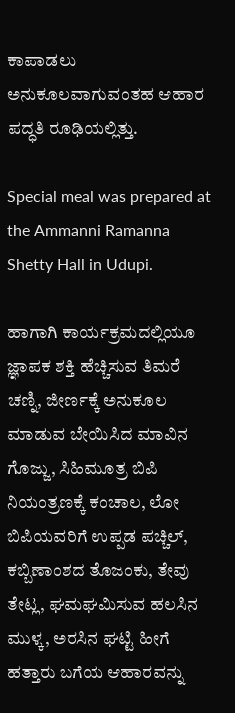ಕಾಪಾಡಲು ಅನುಕೂಲವಾಗುವಂತಹ ಆಹಾರ ಪದ್ಧತಿ ರೂಢಿಯಲ್ಲಿತ್ತು.

Special meal was prepared at the Ammanni Ramanna Shetty Hall in Udupi.

ಹಾಗಾಗಿ ಕಾರ್ಯಕ್ರಮದಲ್ಲಿಯೂ ಜ್ಞಾಪಕ ಶಕ್ತಿ ಹೆಚ್ಚಿಸುವ ತಿಮರೆ ಚಣ್ನಿ, ಜೀರ್ಣಕ್ಕೆ ಅನುಕೂಲ ಮಾಡುವ ಬೇಯಿಸಿದ ಮಾವಿನ ಗೊಜ್ಜು, ಸಿಹಿಮೂತ್ರ ಬಿಪಿ ನಿಯಂತ್ರಣಕ್ಕೆ ಕಂಚಾಲ, ಲೋ ಬಿಪಿಯವರಿಗೆ ಉಪ್ಪಡ ಪಚ್ಚಿಲ್, ಕಬ್ಬಿಣಾಂಶದ ತೊಜಂಕು, ತೇವು ತೇಟ್ಲ, ಘಮಘಮಿಸುವ ಹಲಸಿನ ಮುಳ್ಕ, ಅರಸಿನ ಘಟ್ಟಿ ಹೀಗೆ ಹತ್ತಾರು ಬಗೆಯ ಆಹಾರವನ್ನು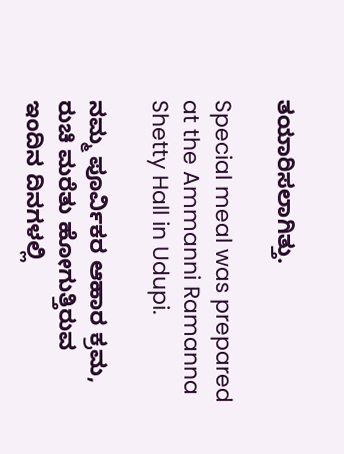ತಯಾರಿಸಲಾಗಿತ್ತು.

Special meal was prepared at the Ammanni Ramanna Shetty Hall in Udupi.

ನಮ್ಮ ಪೂರ್ವಿಕರ ಆಹಾರ ಕ್ರಮ, ರುಚಿ ಮರೆತು ಹೋಗುತ್ತಿರುವ ಇಂದಿನ ದಿನಗಳಲ್ಲಿ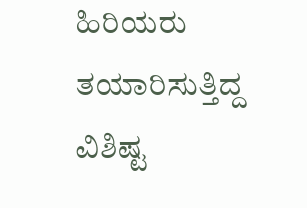ಹಿರಿಯರು ತಯಾರಿಸುತ್ತಿದ್ದ ವಿಶಿಷ್ಟ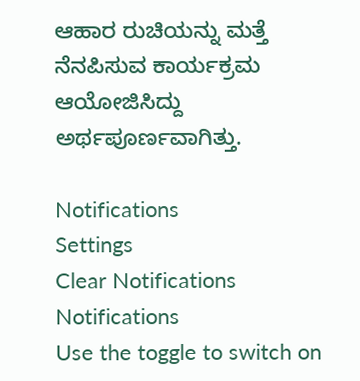ಆಹಾರ ರುಚಿಯನ್ನು ಮತ್ತೆ ನೆನಪಿಸುವ ಕಾರ್ಯಕ್ರಮ ಆಯೋಜಿಸಿದ್ದು ಅರ್ಥಪೂರ್ಣವಾಗಿತ್ತು.

Notifications
Settings
Clear Notifications
Notifications
Use the toggle to switch on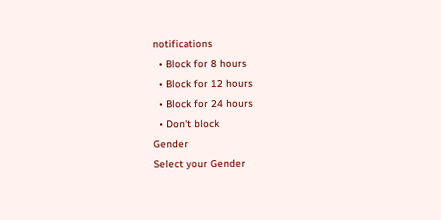notifications
  • Block for 8 hours
  • Block for 12 hours
  • Block for 24 hours
  • Don't block
Gender
Select your Gender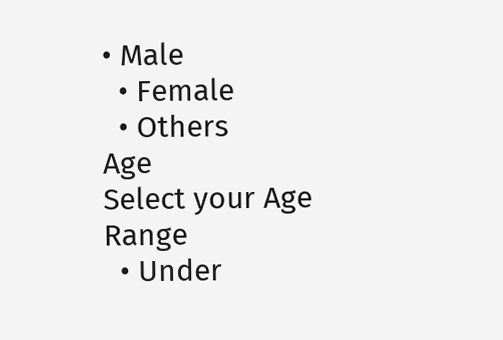• Male
  • Female
  • Others
Age
Select your Age Range
  • Under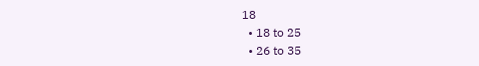18
  • 18 to 25
  • 26 to 35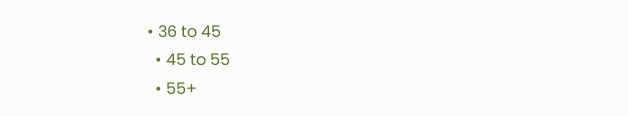• 36 to 45
  • 45 to 55
  • 55+